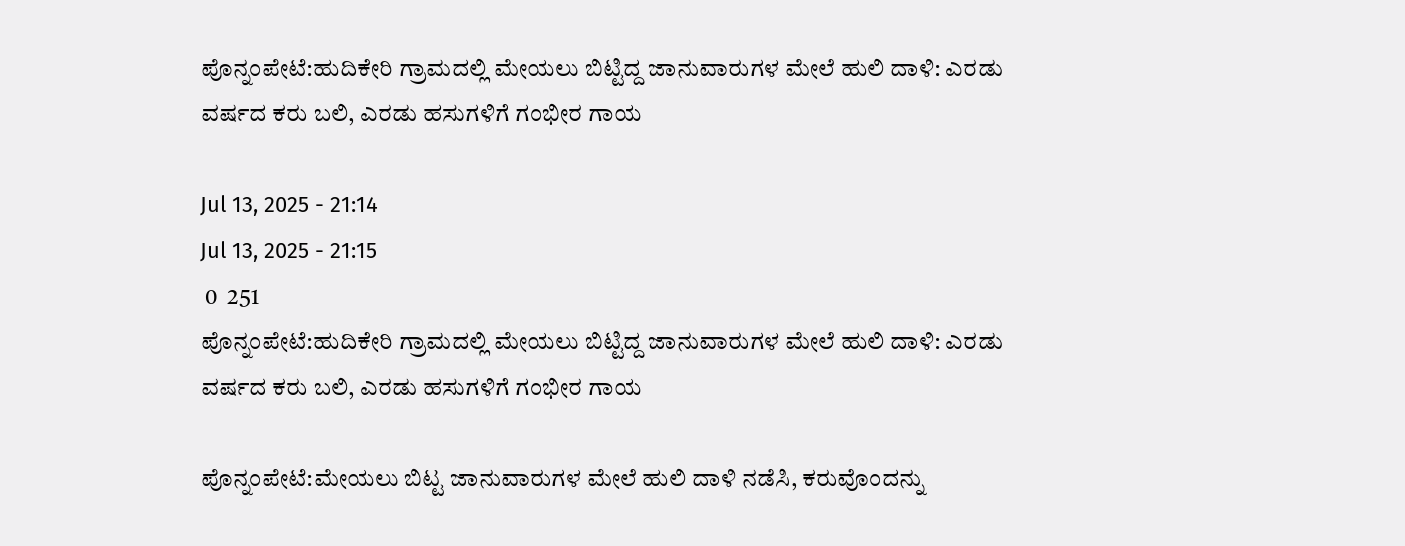ಪೊನ್ನಂಪೇಟೆ:ಹುದಿಕೇರಿ ಗ್ರಾಮದಲ್ಲಿ ಮೇಯಲು ಬಿಟ್ಟಿದ್ದ ಜಾನುವಾರುಗಳ ಮೇಲೆ ಹುಲಿ ದಾಳಿ: ಎರಡು ವರ್ಷದ ಕರು ಬಲಿ, ಎರಡು ಹಸುಗಳಿಗೆ ಗಂಭೀರ ಗಾಯ

Jul 13, 2025 - 21:14
Jul 13, 2025 - 21:15
 0  251
ಪೊನ್ನಂಪೇಟೆ:ಹುದಿಕೇರಿ ಗ್ರಾಮದಲ್ಲಿ ಮೇಯಲು ಬಿಟ್ಟಿದ್ದ ಜಾನುವಾರುಗಳ ಮೇಲೆ ಹುಲಿ ದಾಳಿ: ಎರಡು ವರ್ಷದ ಕರು ಬಲಿ, ಎರಡು ಹಸುಗಳಿಗೆ ಗಂಭೀರ ಗಾಯ

ಪೊನ್ನಂಪೇಟೆ:ಮೇಯಲು ಬಿಟ್ಟ ಜಾನುವಾರುಗಳ ಮೇಲೆ ಹುಲಿ ದಾಳಿ ನಡೆಸಿ, ಕರುವೊಂದನ್ನು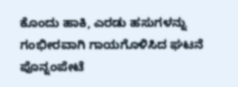ಕೊಂದು ಹಾಕಿ, ಎರಡು ಹಸುಗಳನ್ನು ಗಂಭೀರವಾಗಿ ಗಾಯಗೊಳಿಸಿದ ಘಟನೆ ಪೊನ್ನಂಪೇಟೆ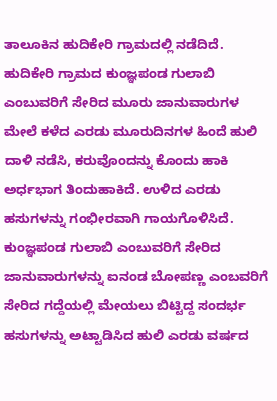ತಾಲೂಕಿನ ಹುದಿಕೇರಿ ಗ್ರಾಮದಲ್ಲಿ ನಡೆದಿದೆ. ಹುದಿಕೇರಿ ಗ್ರಾಮದ ಕುಂಜ್ಞಪಂಡ ಗುಲಾಬಿ ಎಂಬುವರಿಗೆ ಸೇರಿದ ಮೂರು ಜಾನುವಾರುಗಳ ಮೇಲೆ ಕಳೆದ ಎರಡು ಮೂರುದಿನಗಳ ಹಿಂದೆ ಹುಲಿ ದಾಳಿ ನಡೆಸಿ, ಕರುವೊಂದನ್ನು ಕೊಂದು ಹಾಕಿ ಅರ್ಧಭಾಗ ತಿಂದುಹಾಕಿದೆ. ಉಳಿದ ಎರಡು ಹಸುಗಳನ್ನು ಗಂಭೀರವಾಗಿ ಗಾಯಗೊಳಿಸಿದೆ. ಕುಂಜ್ಞಪಂಡ ಗುಲಾಬಿ ಎಂಬುವರಿಗೆ ಸೇರಿದ ಜಾನುವಾರುಗಳನ್ನು ಐನಂಡ ಬೋಪಣ್ಣ ಎಂಬವರಿಗೆ ಸೇರಿದ ಗದ್ದೆಯಲ್ಲಿ ಮೇಯಲು ಬಿಟ್ಟಿದ್ದ ಸಂದರ್ಭ ಹಸುಗಳನ್ನು ಅಟ್ಟಾಡಿಸಿದ ಹುಲಿ ಎರಡು ವರ್ಷದ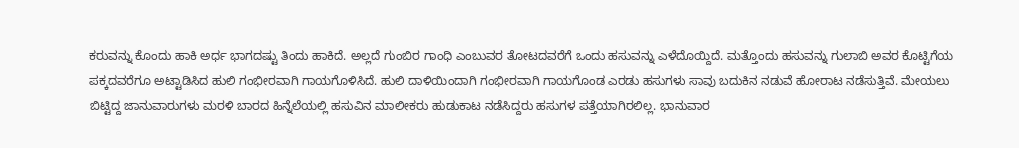ಕರುವನ್ನು ಕೊಂದು ಹಾಕಿ ಅರ್ಧ ಭಾಗದಷ್ಟು ತಿಂದು ಹಾಕಿದೆ. ಅಲ್ಲದೆ ಗುಂಬಿರ ಗಾಂಧಿ ಎಂಬುವರ ತೋಟದವರೆಗೆ ಒಂದು ಹಸುವನ್ನು ಎಳೆದೊಯ್ದಿದೆ. ಮತ್ತೊಂದು ಹಸುವನ್ನು ಗುಲಾಬಿ ಅವರ ಕೊಟ್ಟಿಗೆಯ ಪಕ್ಕದವರೆಗೂ ಅಟ್ಟಾಡಿಸಿದ ಹುಲಿ ಗಂಭೀರವಾಗಿ ಗಾಯಗೊಳಿಸಿದೆ. ಹುಲಿ ದಾಳಿಯಿಂದಾಗಿ ಗಂಭೀರವಾಗಿ ಗಾಯಗೊಂಡ ಎರಡು ಹಸುಗಳು ಸಾವು ಬದುಕಿನ ನಡುವೆ ಹೋರಾಟ ನಡೆಸುತ್ತಿವೆ. ಮೇಯಲು ಬಿಟ್ಟಿದ್ದ ಜಾನುವಾರುಗಳು ಮರಳಿ ಬಾರದ ಹಿನ್ನೆಲೆಯಲ್ಲಿ ಹಸುವಿನ ಮಾಲೀಕರು ಹುಡುಕಾಟ ನಡೆಸಿದ್ದರು ಹಸುಗಳ ಪತ್ತೆಯಾಗಿರಲಿಲ್ಲ. ಭಾನುವಾರ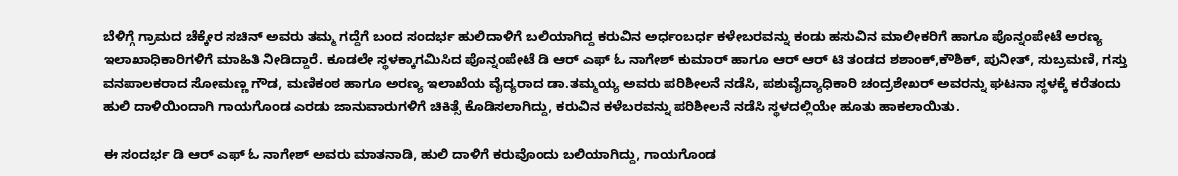ಬೆಳಿಗ್ಗೆ ಗ್ರಾಮದ ಚೆಕ್ಕೇರ ಸಚಿನ್ ಅವರು ತಮ್ಮ ಗದ್ದೆಗೆ ಬಂದ ಸಂದರ್ಭ ಹುಲಿದಾಳಿಗೆ ಬಲಿಯಾಗಿದ್ದ ಕರುವಿನ ಅರ್ಧಂಬರ್ಧ ಕಳೇಬರವನ್ನು ಕಂಡು ಹಸುವಿನ ಮಾಲೀಕರಿಗೆ ಹಾಗೂ ಪೊನ್ನಂಪೇಟೆ ಅರಣ್ಯ ಇಲಾಖಾಧಿಕಾರಿಗಳಿಗೆ ಮಾಹಿತಿ ನೀಡಿದ್ದಾರೆ. ಕೂಡಲೇ ಸ್ಥಳಕ್ಕಾಗಮಿಸಿದ ಪೊನ್ನಂಪೇಟೆ ಡಿ ಆರ್ ಎಫ್ ಓ ನಾಗೇಶ್ ಕುಮಾರ್ ಹಾಗೂ ಆರ್ ಆರ್ ಟಿ ತಂಡದ ಶಶಾಂಕ್,ಕೌಶಿಕ್, ಪುನೀತ್, ಸುಬ್ರಮಣಿ, ಗಸ್ತು ವನಪಾಲಕರಾದ ಸೋಮಣ್ಣ ಗೌಡ, ಮಣಿಕಂಠ ಹಾಗೂ ಅರಣ್ಯ ಇಲಾಖೆಯ ವೈದ್ಯರಾದ ಡಾ.ತಮ್ಮಯ್ಯ ಅವರು ಪರಿಶೀಲನೆ ನಡೆಸಿ, ಪಶುವೈದ್ಯಾಧಿಕಾರಿ ಚಂದ್ರಶೇಖರ್ ಅವರನ್ನು ಘಟನಾ ಸ್ಥಳಕ್ಕೆ ಕರೆತಂದು ಹುಲಿ ದಾಳಿಯಿಂದಾಗಿ ಗಾಯಗೊಂಡ ಎರಡು ಜಾನುವಾರುಗಳಿಗೆ ಚಿಕಿತ್ಸೆ ಕೊಡಿಸಲಾಗಿದ್ದು, ಕರುವಿನ ಕಳೆಬರವನ್ನು ಪರಿಶೀಲನೆ ನಡೆಸಿ ಸ್ಥಳದಲ್ಲಿಯೇ ಹೂತು ಹಾಕಲಾಯಿತು.

ಈ ಸಂದರ್ಭ ಡಿ ಆರ್ ಎಫ್ ಓ ನಾಗೇಶ್ ಅವರು ಮಾತನಾಡಿ, ಹುಲಿ ದಾಳಿಗೆ ಕರುವೊಂದು ಬಲಿಯಾಗಿದ್ದು, ಗಾಯಗೊಂಡ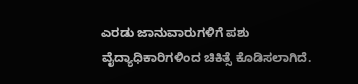ಎರಡು ಜಾನುವಾರುಗಳಿಗೆ ಪಶು ವೈದ್ಯಾಧಿಕಾರಿಗಳಿಂದ ಚಿಕಿತ್ಸೆ ಕೊಡಿಸಲಾಗಿದೆ.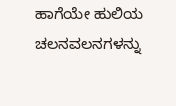ಹಾಗೆಯೇ ಹುಲಿಯ ಚಲನವಲನಗಳನ್ನು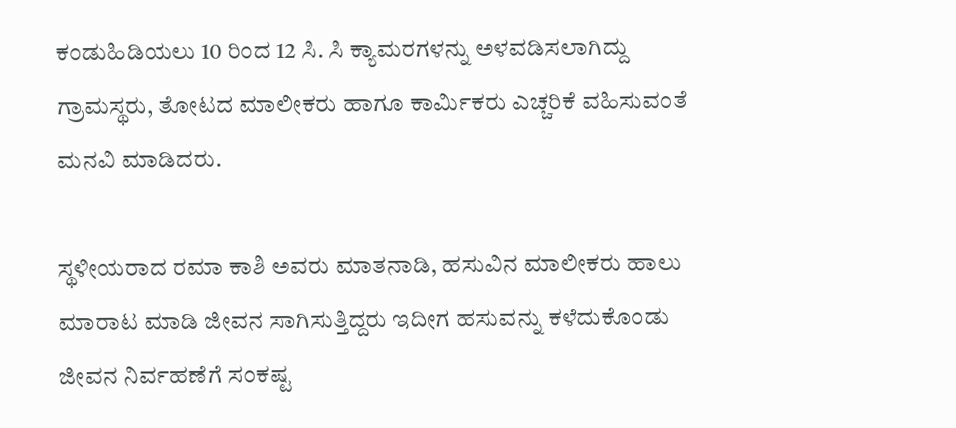ಕಂಡುಹಿಡಿಯಲು 10 ರಿಂದ 12 ಸಿ. ಸಿ ಕ್ಯಾಮರಗಳನ್ನು ಅಳವಡಿಸಲಾಗಿದ್ದು ಗ್ರಾಮಸ್ಥರು, ತೋಟದ ಮಾಲೀಕರು ಹಾಗೂ ಕಾರ್ಮಿಕರು ಎಚ್ಚರಿಕೆ ವಹಿಸುವಂತೆ ಮನವಿ ಮಾಡಿದರು.

ಸ್ಥಳೀಯರಾದ ರಮಾ ಕಾಶಿ ಅವರು ಮಾತನಾಡಿ, ಹಸುವಿನ ಮಾಲೀಕರು ಹಾಲು ಮಾರಾಟ ಮಾಡಿ ಜೀವನ ಸಾಗಿಸುತ್ತಿದ್ದರು ಇದೀಗ ಹಸುವನ್ನು ಕಳೆದುಕೊಂಡು ಜೀವನ ನಿರ್ವಹಣೆಗೆ ಸಂಕಷ್ಟ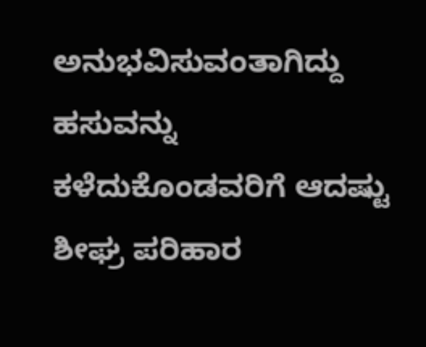ಅನುಭವಿಸುವಂತಾಗಿದ್ದು ಹಸುವನ್ನು ಕಳೆದುಕೊಂಡವರಿಗೆ ಆದಷ್ಟು ಶೀಘ್ರ ಪರಿಹಾರ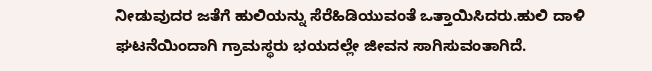ನೀಡುವುದರ ಜತೆಗೆ ಹುಲಿಯನ್ನು ಸೆರೆಹಿಡಿಯುವಂತೆ ಒತ್ತಾಯಿಸಿದರು.ಹುಲಿ ದಾಳಿ ಘಟನೆಯಿಂದಾಗಿ ಗ್ರಾಮಸ್ಥರು ಭಯದಲ್ಲೇ ಜೀವನ ಸಾಗಿಸುವಂತಾಗಿದೆ.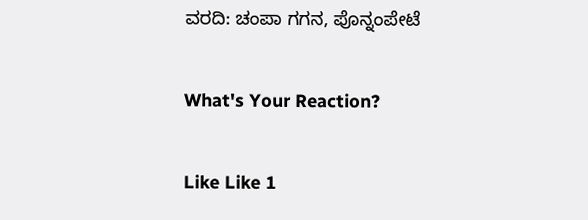ವರದಿ: ಚಂಪಾ ಗಗನ, ಪೊನ್ನಂಪೇಟೆ

What's Your Reaction?

Like Like 1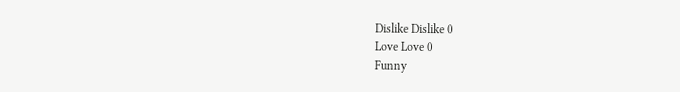Dislike Dislike 0
Love Love 0
Funny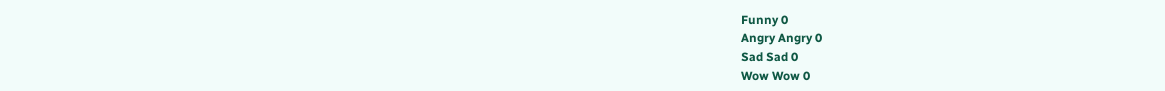Funny 0
Angry Angry 0
Sad Sad 0
Wow Wow 0